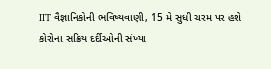IIT વૈજ્ઞાનિકોની ભવિષ્યવાણી, 15 મે સુધી ચરમ પર હશે કોરોના સક્રિય દર્દીઓની સંખ્યા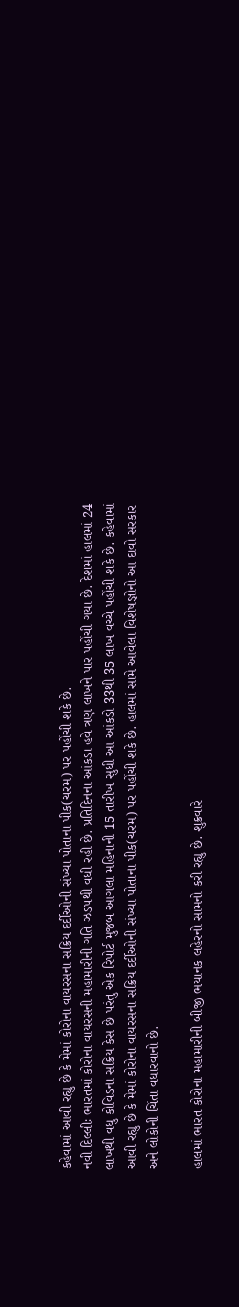કહેવામાં આવી રહ્યુ છે કે મેમાં કોરોના વાયરસના સક્રિય દર્દીઓની સંખ્યા પોતાના પીક(ચરમ) પર પહોંચી શકે છે.
નવી દિલ્લીઃ ભારતમાં કોરોના વાયરસની મહામારીની ગતિ ઝડપથી વધી રહી છે. પ્રતિદિનના આંકડા હવે ત્રણ લાખને પાર પહોંચી ગયા છે. દેશમાં હાલમાં 24 લાખથી વધુ કોવિડના સક્રિય કેસ છે પરંતુ એક રિપોર્ટ મુજબ આગલા મહિનાની 15 તારીખ સુધી આ આંકડો 33થી 35 લાખ વચ્ચે પહોંચી શકે છે. કહેવામાં આવી રહ્યુ છે કે મેમાં કોરોના વાયરસના સક્રિય દર્દીઓની સંખ્યા પોતાના પીક(ચરમ) પર પહોંચી શકે છે. હાલમાં સામે આવેલા વિશેષજ્ઞોનો આ દાવો સરકાર અને લોકોની ચિંતા વધારવાનો છે.

હાલમાં ભારત કોરોના મહામારીની બીજી ભયાનક લહેરનો સામનો કરી રહ્યુ છે. શુક્રવારે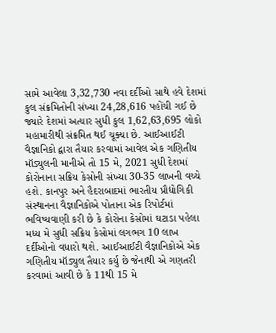સામે આવેલા 3,32,730 નવા દર્દીઓ સાથે હવે દેશમાં કુલ સંક્રમિતોની સંખ્યા 24,28,616 પહોંચી ગઈ છે જ્યારે દેશમાં અત્યાર સુધી કુલ 1,62,63,695 લોકો મહામારીથી સંક્રમિત થઈ ચૂક્યા છે. આઈઆઈટી વૈજ્ઞાનિકો દ્વારા તૈયાર કરવામાં આવેલ એક ગણિતીય મૉડ્યુલની માનીએ તો 15 મે, 2021 સુધી દેશમાં કોરોનાના સક્રિય કેસોની સંખ્યા 30-35 લાખની વચ્ચે હશે. કાનપુર અને હૈદરાબાદમાં ભારતીય પ્રૌદ્યોગિકી સંસ્થાનના વૈજ્ઞાનિકોએ પોતાના એક રિપોર્ટમાં ભવિષ્યવાણી કરી છે કે કોરોના કેસોમાં ઘટાડા પહેલા મધ્ય મે સુધી સક્રિય કેસોમાં લગભગ 10 લાખ દર્દીઓનો વધારો થશે. આઈઆઈટી વૈજ્ઞાનિકોએ એક ગણિતીય મૉડ્યુલ તૈયાર કર્યુ છે જેનાથી એ ગણતરી કરવામાં આવી છે કે 11થી 15 મે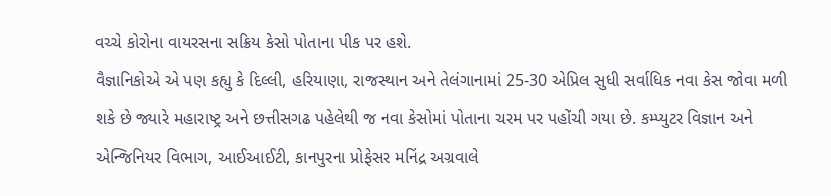વચ્ચે કોરોના વાયરસના સક્રિય કેસો પોતાના પીક પર હશે.
વૈજ્ઞાનિકોએ એ પણ કહ્યુ કે દિલ્લી, હરિયાણા, રાજસ્થાન અને તેલંગાનામાં 25-30 એપ્રિલ સુધી સર્વાધિક નવા કેસ જોવા મળી શકે છે જ્યારે મહારાષ્ટ્ર અને છત્તીસગઢ પહેલેથી જ નવા કેસોમાં પોતાના ચરમ પર પહોંચી ગયા છે. કમ્પ્યુટર વિજ્ઞાન અને એન્જિનિયર વિભાગ, આઈઆઈટી, કાનપુરના પ્રોફેસર મનિંદ્ર અગ્રવાલે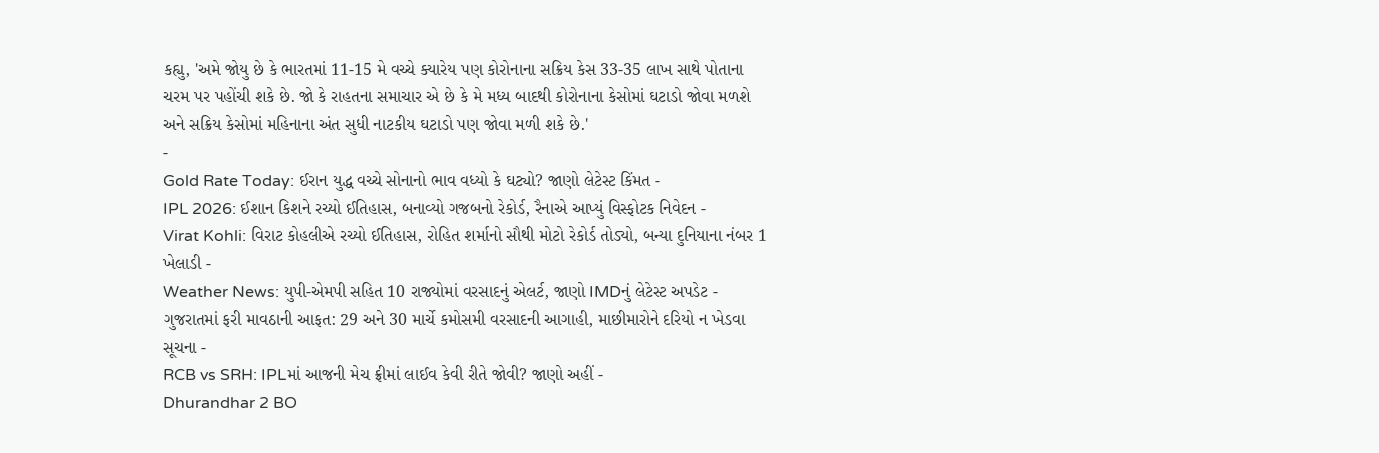કહ્યુ, 'અમે જોયુ છે કે ભારતમાં 11-15 મે વચ્ચે ક્યારેય પણ કોરોનાના સક્રિય કેસ 33-35 લાખ સાથે પોતાના ચરમ પર પહોંચી શકે છે. જો કે રાહતના સમાચાર એ છે કે મે મધ્ય બાદથી કોરોનાના કેસોમાં ઘટાડો જોવા મળશે અને સક્રિય કેસોમાં મહિનાના અંત સુધી નાટકીય ઘટાડો પણ જોવા મળી શકે છે.'
-
Gold Rate Today: ઈરાન યુદ્ધ વચ્ચે સોનાનો ભાવ વધ્યો કે ઘટ્યો? જાણો લેટેસ્ટ કિંમત -
IPL 2026: ઈશાન કિશને રચ્યો ઈતિહાસ, બનાવ્યો ગજબનો રેકોર્ડ, રૈનાએ આપ્યું વિસ્ફોટક નિવેદન -
Virat Kohli: વિરાટ કોહલીએ રચ્યો ઈતિહાસ, રોહિત શર્માનો સૌથી મોટો રેકોર્ડ તોડ્યો, બન્યા દુનિયાના નંબર 1 ખેલાડી -
Weather News: યુપી-એમપી સહિત 10 રાજ્યોમાં વરસાદનું એલર્ટ, જાણો IMDનું લેટેસ્ટ અપડેટ -
ગુજરાતમાં ફરી માવઠાની આફત: 29 અને 30 માર્ચે કમોસમી વરસાદની આગાહી, માછીમારોને દરિયો ન ખેડવા સૂચના -
RCB vs SRH: IPLમાં આજની મેચ ફ્રીમાં લાઈવ કેવી રીતે જોવી? જાણો અહીં -
Dhurandhar 2 BO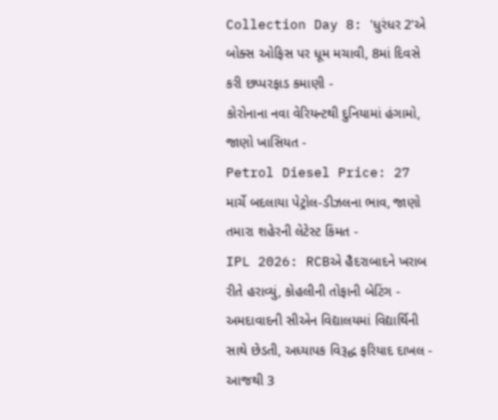Collection Day 8: 'ધુરંધર 2'એ બોક્સ ઓફિસ પર ધૂમ મચાવી, 8માં દિવસે કરી છપ્પરફાડ કમાણી -
કોરોનાના નવા વેરિયન્ટથી દુનિયામાં હંગામો, જાણો ખાસિયત -
Petrol Diesel Price: 27 માર્ચે બદલાયા પેટ્રોલ-ડીઝલના ભાવ, જાણો તમારા શહેરની લેટેસ્ટ કિંમત -
IPL 2026: RCBએ હૈદરાબાદને ખરાબ રીતે હરાવ્યું, કોહલીની તોફાની બેટિંગ -
અમદાવાદની સીએન વિદ્યાલયમાં વિદ્યાર્થિની સાથે છેડતી, અધ્યાપક વિરૂદ્ધ ફરિયાદ દાખલ -
આજથી 3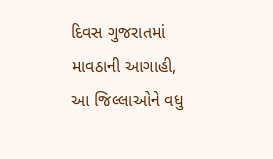દિવસ ગુજરાતમાં માવઠાની આગાહી, આ જિલ્લાઓને વધુ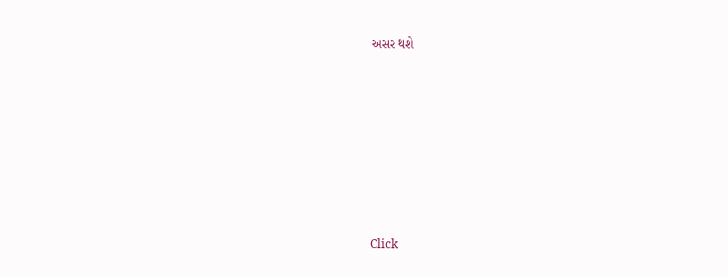અસર થશે









Click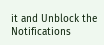it and Unblock the Notifications